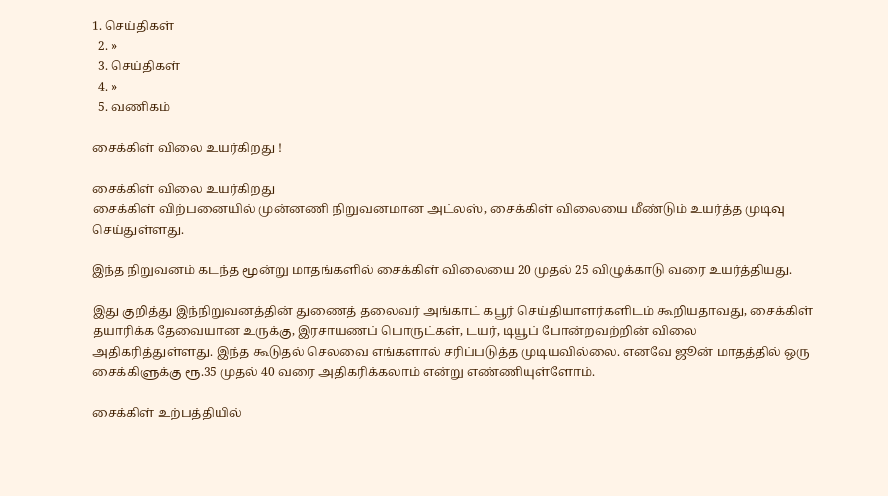1. செய்திகள்
  2. »
  3. செய்திகள்
  4. »
  5. வணிகம்

சைக்கிள் விலை உயர்கிறது !

சைக்கிள் விலை உயர்கிறது
சைக்கிள் விற்பனையில் முன்னணி நிறுவனமான அட்லஸ், சைக்கிள் விலையை மீண்டும் உயர்த்த முடிவு செய்துள்ளது.

இந்த நிறுவனம் கடந்த மூன்று மாதங்களில் சைக்கிள் விலையை 20 முதல் 25 விழுக்காடு வரை உயர்த்தியது.

இது குறித்து இந்நிறுவனத்தின் துணைத் தலைவர் அங்காட் கபூர் செய்தியாளர்களிடம் கூறியதாவது, சைக்கிள் தயாரிக்க தேவையான உருக்கு, இரசாயணப் பொருட்கள், டயர், டியூப் போன்றவற்றின் விலை அதிகரித்துள்ளது. இந்த கூடுதல் செலவை எங்களால் சரிப்படுத்த முடியவில்லை. எனவே ஜூன் மாதத்தில் ஒரு சைக்கிளுக்கு ரூ.35 முதல் 40 வரை அதிகரிக்கலாம் என்று எண்ணியுள்ளோம்.

சைக்கிள் உற்பத்தியில்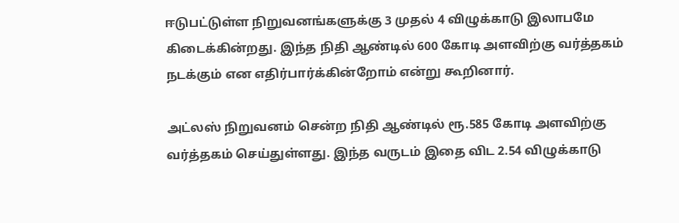ஈடுபட்டுள்ள நிறுவனங்களுக்கு 3 முதல் 4 விழுக்காடு இலாபமே கிடைக்கின்றது. இந்த நிதி ஆண்டில் 600 கோடி அளவிற்கு வர்த்தகம் நடக்கும் என எதிர்பார்க்கின்றோம் என்று கூறினார்.

அட்லஸ் நிறுவனம் சென்ற நிதி ஆண்டில் ரூ.585 கோடி அளவிற்கு வர்த்தகம் செய்துள்ளது. இந்த வருடம் இதை விட 2.54 விழுக்காடு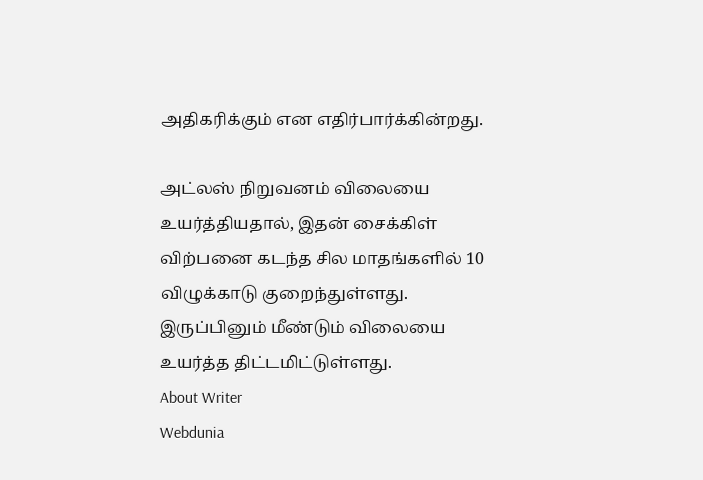அதிகரிக்கும் என எதிர்பார்க்கின்றது.

அட்லஸ் நிறுவனம் விலையை உயர்த்தியதால், இதன் சைக்கிள் விற்பனை கடந்த சில மாதங்களில் 10 விழுக்காடு குறைந்துள்ளது. இருப்பினும் மீண்டும் விலையை உயர்த்த திட்டமிட்டுள்ளது.
About Writer
Webdunia